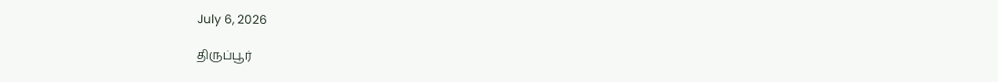July 6, 2026

திருப்பூர்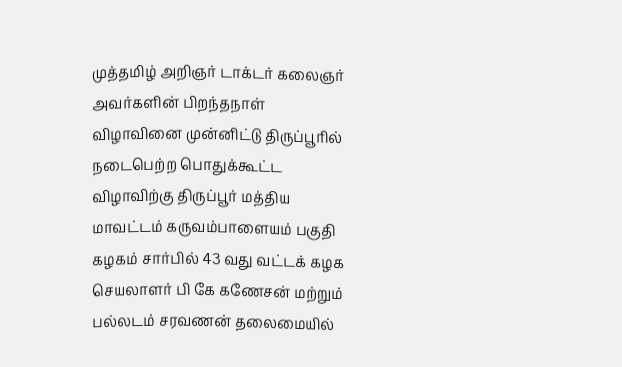முத்தமிழ் அறிஞர் டாக்டர் கலைஞர் அவர்களின் பிறந்தநாள் விழாவினை முன்னிட்டு திருப்பூரில் நடைபெற்ற பொதுக்கூட்ட விழாவிற்கு திருப்பூர் மத்திய மாவட்டம் கருவம்பாளையம் பகுதி கழகம் சார்பில் 43 வது வட்டக் கழக செயலாளர் பி கே கணேசன் மற்றும் பல்லடம் சரவணன் தலைமையில்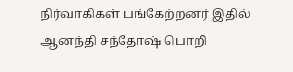நிர்வாகிகள் பங்கேற்றனர் இதில் ஆனந்தி சந்தோஷ் பொறி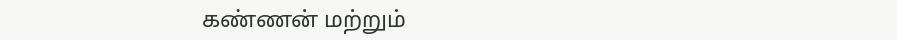கண்ணன் மற்றும்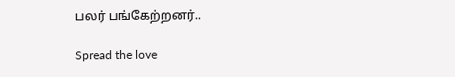பலர் பங்கேற்றனர்..

Spread the love